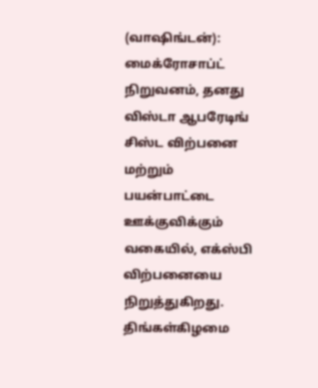(வாஷிங்டன்): மைக்ரோசாப்ட் நிறுவனம், தனது விஸ்டா ஆபரேடிங் சிஸ்ட விற்பனை மற்றும் பயன்பாட்டை ஊக்குவிக்கும் வகையில், எக்ஸ்பி விற்பனையை நிறுத்துகிறது. திங்கள்கிழமை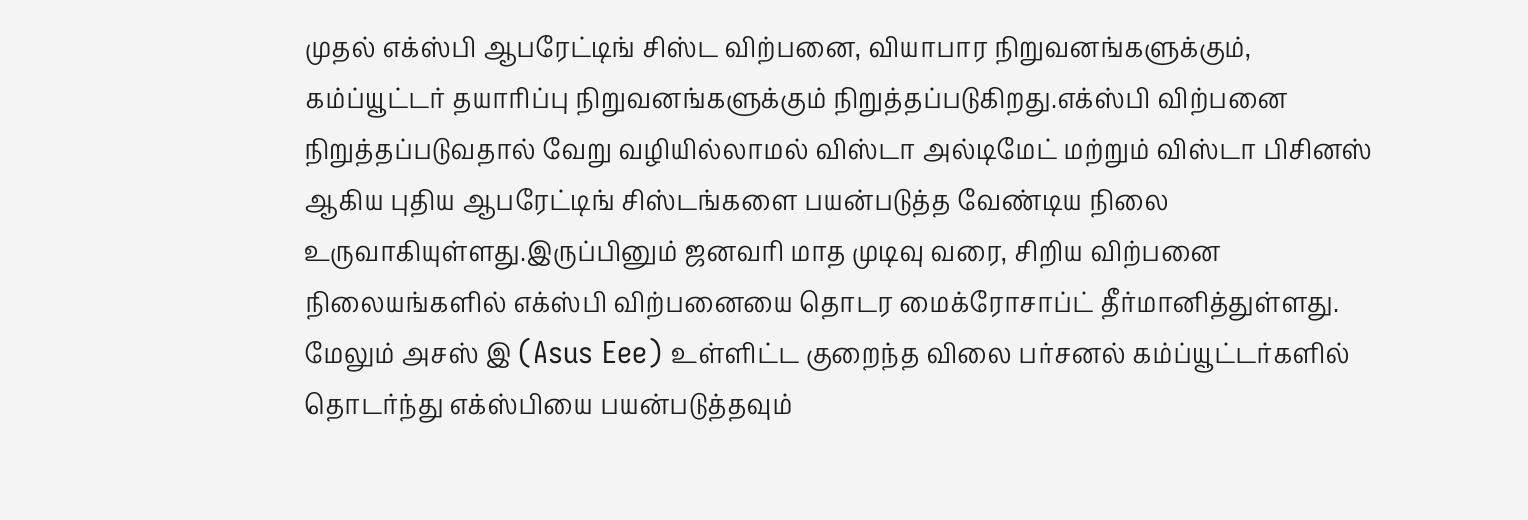முதல் எக்ஸ்பி ஆபரேட்டிங் சிஸ்ட விற்பனை, வியாபார நிறுவனங்களுக்கும், கம்ப்யூட்டர் தயாரிப்பு நிறுவனங்களுக்கும் நிறுத்தப்படுகிறது.எக்ஸ்பி விற்பனை நிறுத்தப்படுவதால் வேறு வழியில்லாமல் விஸ்டா அல்டிமேட் மற்றும் விஸ்டா பிசினஸ் ஆகிய புதிய ஆபரேட்டிங் சிஸ்டங்களை பயன்படுத்த வேண்டிய நிலை உருவாகியுள்ளது.இருப்பினும் ஜனவரி மாத முடிவு வரை, சிறிய விற்பனை நிலையங்களில் எக்ஸ்பி விற்பனையை தொடர மைக்ரோசாப்ட் தீர்மானித்துள்ளது. மேலும் அசஸ் இ (Asus Eee) உள்ளிட்ட குறைந்த விலை பர்சனல் கம்ப்யூட்டர்களில் தொடர்ந்து எக்ஸ்பியை பயன்படுத்தவும்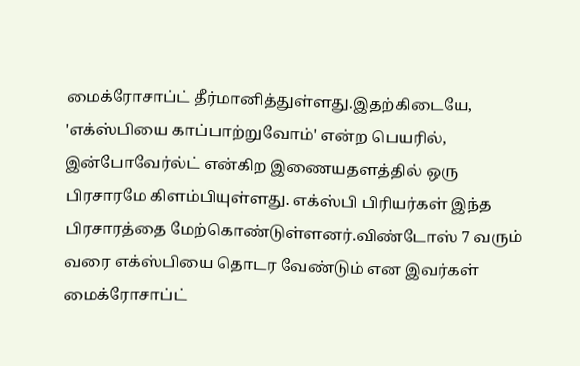மைக்ரோசாப்ட் தீர்மானித்துள்ளது.இதற்கிடையே, 'எக்ஸ்பியை காப்பாற்றுவோம்' என்ற பெயரில், இன்போவேர்ல்ட் என்கிற இணையதளத்தில் ஒரு பிரசாரமே கிளம்பியுள்ளது. எக்ஸ்பி பிரியர்கள் இந்த பிரசாரத்தை மேற்கொண்டுள்ளனர்.விண்டோஸ் 7 வரும் வரை எக்ஸ்பியை தொடர வேண்டும் என இவர்கள் மைக்ரோசாப்ட்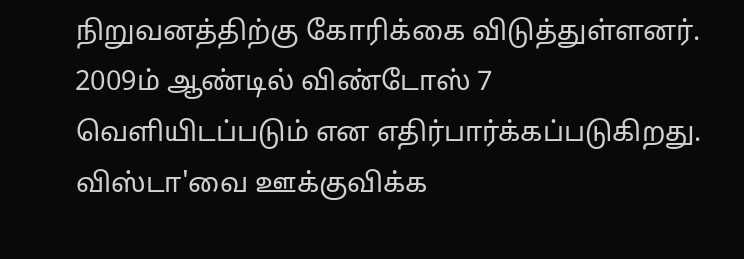நிறுவனத்திற்கு கோரிக்கை விடுத்துள்ளனர். 2009ம் ஆண்டில் விண்டோஸ் 7 வெளியிடப்படும் என எதிர்பார்க்கப்படுகிறது.
விஸ்டா'வை ஊக்குவிக்க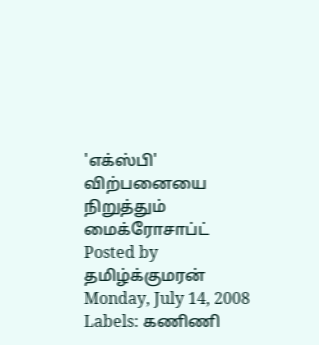'எக்ஸ்பி' விற்பனையை நிறுத்தும் மைக்ரோசாப்ட்
Posted by
தமிழ்க்குமரன்
Monday, July 14, 2008
Labels: கணிணி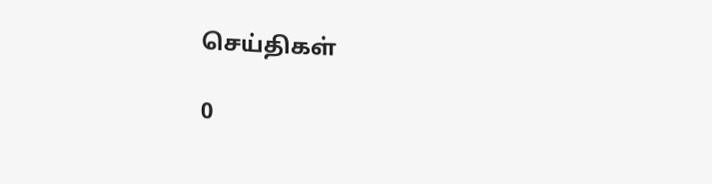செய்திகள்

0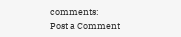comments:
Post a Comment